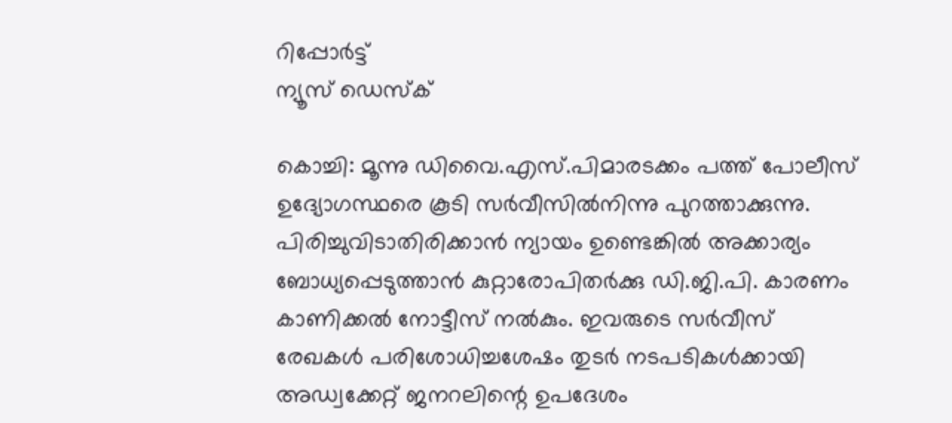റിപ്പോര്‍ട്ട്
ന്യൂസ് ഡെസ്ക്

കൊച്ചി: മൂന്നു ഡിവൈ.എസ്.പിമാരടക്കം പത്ത് പോലീസ് ഉദ്യോഗസ്ഥരെ കൂടി സര്‍വീസില്‍നിന്നു പുറത്താക്കുന്നു. പിരിച്ചുവിടാതിരിക്കാന്‍ ന്യായം ഉണ്ടെങ്കില്‍ അക്കാര്യം ബോധ്യപ്പെടുത്താന്‍ കുറ്റാരോപിതര്‍ക്കു ഡി.ജി.പി. കാരണം കാണിക്കല്‍ നോട്ടീസ് നല്‍കും. ഇവരുടെ സര്‍വീസ് രേഖകള്‍ പരിശോധിച്ചശേഷം തുടര്‍ നടപടികള്‍ക്കായി അഡ്വക്കേറ്റ് ജനറലിന്റെ ഉപദേശം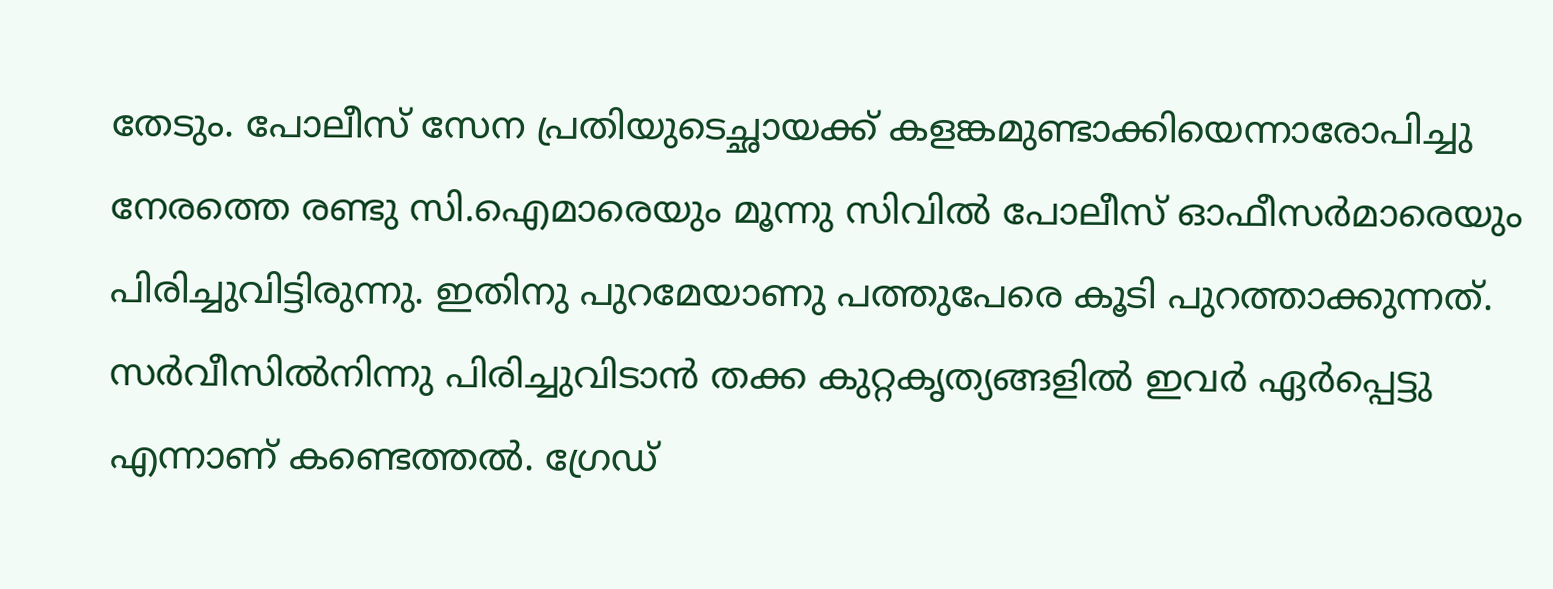തേടും. പോലീസ് സേന പ്രതിയുടെച്ഛായക്ക് കളങ്കമുണ്ടാക്കിയെന്നാരോപിച്ചു നേരത്തെ രണ്ടു സി.ഐമാരെയും മൂന്നു സിവില്‍ പോലീസ് ഓഫീസര്‍മാരെയും പിരിച്ചുവിട്ടിരുന്നു. ഇതിനു പുറമേയാണു പത്തുപേരെ കൂടി പുറത്താക്കുന്നത്. സര്‍വീസില്‍നിന്നു പിരിച്ചുവിടാന്‍ തക്ക കുറ്റകൃത്യങ്ങളില്‍ ഇവര്‍ ഏര്‍പ്പെട്ടു എന്നാണ് കണ്ടെത്തല്‍. ഗ്രേഡ്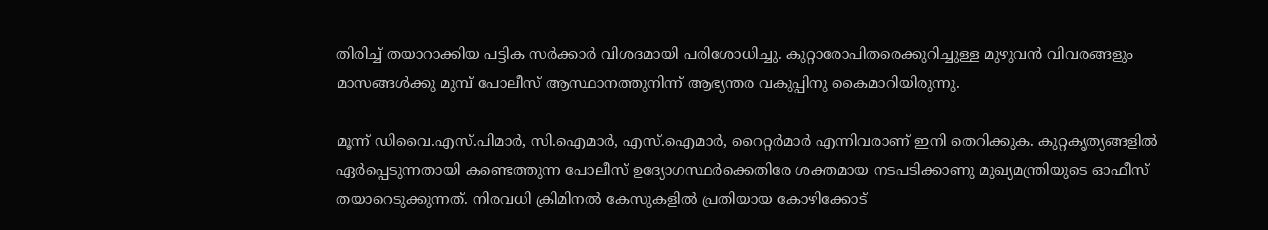തിരിച്ച് തയാറാക്കിയ പട്ടിക സര്‍ക്കാര്‍ വിശദമായി പരിശോധിച്ചു. കുറ്റാരോപിതരെക്കുറിച്ചുള്ള മുഴുവന്‍ വിവരങ്ങളും മാസങ്ങള്‍ക്കു മുമ്പ് പോലീസ് ആസ്ഥാനത്തുനിന്ന് ആഭ്യന്തര വകുപ്പിനു കൈമാറിയിരുന്നു.

മൂന്ന് ഡിവൈ.എസ്.പിമാര്‍, സി.ഐമാര്‍, എസ്.ഐമാര്‍, റൈറ്റര്‍മാര്‍ എന്നിവരാണ് ഇനി തെറിക്കുക. കുറ്റകൃത്യങ്ങളില്‍ ഏര്‍പ്പെടുന്നതായി കണ്ടെത്തുന്ന പോലീസ് ഉദ്യോഗസ്ഥര്‍ക്കെതിരേ ശക്തമായ നടപടിക്കാണു മുഖ്യമന്ത്രിയുടെ ഓഫീസ് തയാറെടുക്കുന്നത്. നിരവധി ക്രിമിനല്‍ കേസുകളില്‍ പ്രതിയായ കോഴിക്കോട്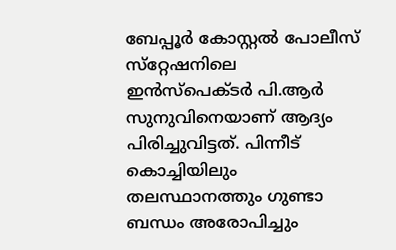ബേപ്പൂര്‍ കോസ്റ്റല്‍ പോലീസ് സ്‌റ്റേഷനിലെ ഇന്‍സ്‌പെക്ടര്‍ പി.ആര്‍ സുനുവിനെയാണ് ആദ്യം പിരിച്ചുവിട്ടത്. പിന്നീട് കൊച്ചിയിലും തലസ്ഥാനത്തും ഗുണ്ടാ ബന്ധം അരോപിച്ചും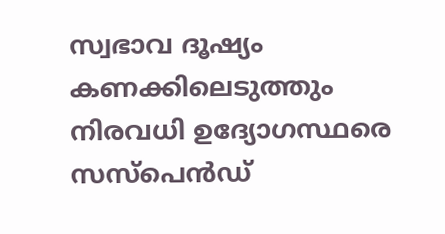സ്വഭാവ ദൂഷ്യം കണക്കിലെടുത്തും നിരവധി ഉദ്യോഗസ്ഥരെ സസ്‌പെന്‍ഡ്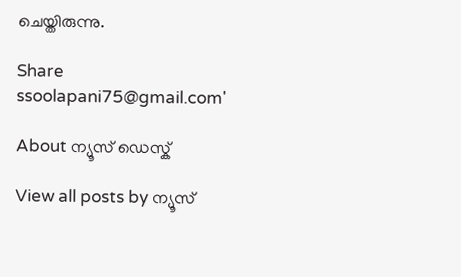ചെയ്തിരുന്നു.

Share
ssoolapani75@gmail.com'

About ന്യൂസ് ഡെസ്ക്

View all posts by ന്യൂസ്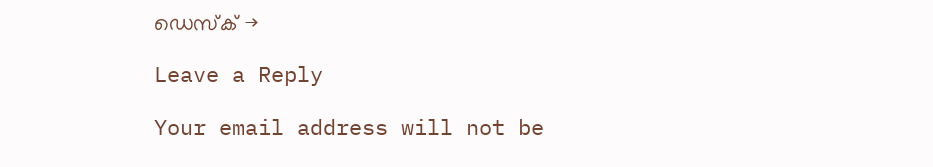ഡെസ്ക് →

Leave a Reply

Your email address will not be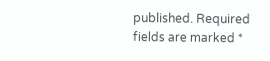published. Required fields are marked *